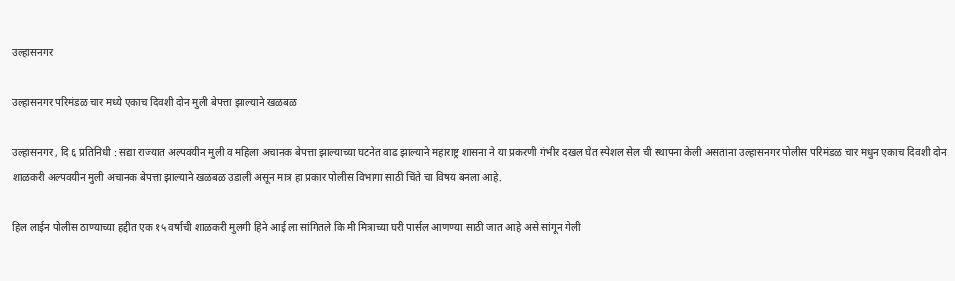उल्हासनगर

उल्हासनगर परिमंडळ चार मध्ये एकाच दिवशी दोन मुली बेपत्ता झाल्याने खळबळ

उल्हासनगर , दि ६ प्रतिनिधी : सद्या राज्यात अल्पवयीन मुली व महिला अचानक बेपत्ता झाल्याच्या घटनेत वाढ झाल्याने महाराष्ट्र शासना ने या प्रकरणी गंभीर दखल घेत स्पेशल सेल ची स्थापना केली असताना उल्हासनगर पोलीस परिमंडळ चार मधुन एकाच दिवशी दोन शाळकरी अल्पवयीन मुली अचानक बेपत्ता झाल्याने खळबळ उडाली असून मात्र हा प्रकार पोलीस विभागा साठी चिंते चा विषय बनला आहे.

हिल लाईन पोलीस ठाण्याच्या हद्दीत एक १५ वर्षाची शाळकरी मुलगी हिने आई ला सांगितले कि मी मित्राच्या घरी पार्सल आणण्या साठी जात आहे असे सांगून गेली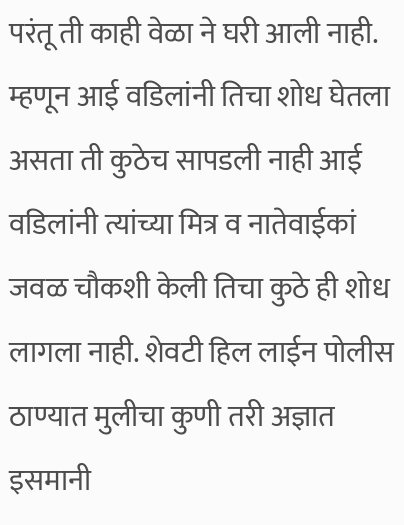परंतू ती काही वेळा ने घरी आली नाही. म्हणून आई वडिलांनी तिचा शोध घेतला असता ती कुठेच सापडली नाही आई वडिलांनी त्यांच्या मित्र व नातेवाईकां जवळ चौकशी केली तिचा कुठे ही शोध लागला नाही. शेवटी हिल लाईन पोलीस ठाण्यात मुलीचा कुणी तरी अज्ञात इसमानी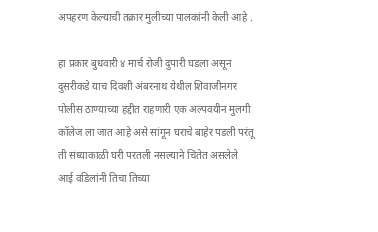अपहरण केल्याची तक्रार मुलीच्या पालकांनी केली आहे .

हा प्रकार बुधवारी ४ मार्च रोजी दुपारी घडला असून दुसरीकडे याच दिवशी अंबरनाथ येथील शिवाजीनगर पोलीस ठाण्याच्या हद्दीत राहणारी एक अल्पवयीन मुलगी कॉलेज ला जात आहे असे सांगून घराचे बाहेर पडली परंतू ती संध्याकाळी घरी परतली नसल्याने चिंतेत असलेले आई वडिलांनी तिचा तिच्या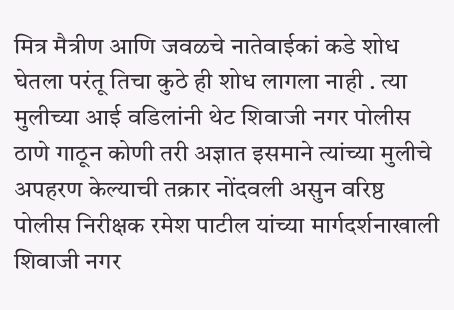मित्र मैत्रीण आणि जवळचे नातेवाईकां कडे शोध घेतला परंतू तिचा कुठे ही शोध लागला नाही . त्या मुलीच्या आई वडिलांनी थेट शिवाजी नगर पोलीस ठाणे गाठून कोणी तरी अज्ञात इसमाने त्यांच्या मुलीचे अपहरण केल्याची तक्रार नोंदवली असुन वरिष्ठ पोलीस निरीक्षक रमेश पाटील यांच्या मार्गदर्शनाखाली शिवाजी नगर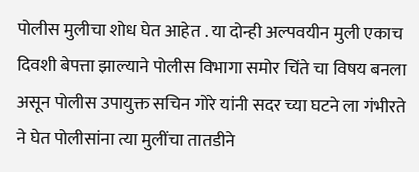पोलीस मुलीचा शोध घेत आहेत . या दोन्ही अल्पवयीन मुली एकाच दिवशी बेपत्ता झाल्याने पोलीस विभागा समोर चिंते चा विषय बनला असून पोलीस उपायुक्त सचिन गोरे यांनी सदर च्या घटने ला गंभीरते ने घेत पोलीसांना त्या मुलींचा तातडीने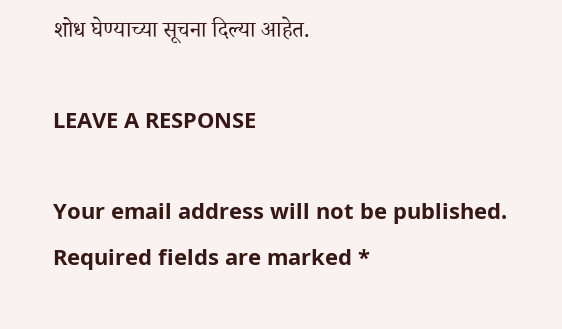शोध घेण्याच्या सूचना दिल्या आहेत.

LEAVE A RESPONSE

Your email address will not be published. Required fields are marked *